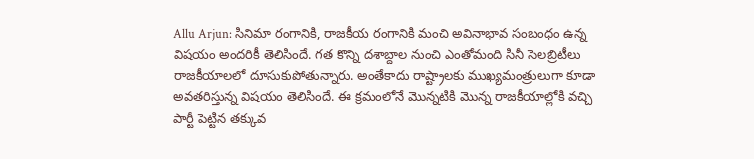Allu Arjun: సినిమా రంగానికి, రాజకీయ రంగానికి మంచి అవినాభావ సంబంధం ఉన్న విషయం అందరికీ తెలిసిందే. గత కొన్ని దశాబ్దాల నుంచి ఎంతోమంది సినీ సెలబ్రిటీలు రాజకీయాలలో దూసుకుపోతున్నారు. అంతేకాదు రాష్ట్రాలకు ముఖ్యమంత్రులుగా కూడా అవతరిస్తున్న విషయం తెలిసిందే. ఈ క్రమంలోనే మొన్నటికి మొన్న రాజకీయాల్లోకి వచ్చి పార్టీ పెట్టిన తక్కువ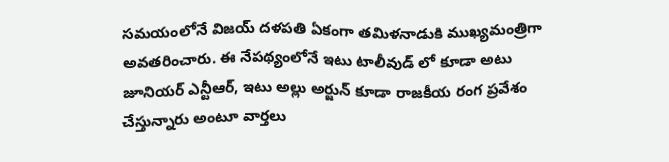సమయంలోనే విజయ్ దళపతి ఏకంగా తమిళనాడుకి ముఖ్యమంత్రిగా అవతరించారు. ఈ నేపథ్యంలోనే ఇటు టాలీవుడ్ లో కూడా అటు జూనియర్ ఎన్టీఆర్, ఇటు అల్లు అర్జున్ కూడా రాజకీయ రంగ ప్రవేశం చేస్తున్నారు అంటూ వార్తలు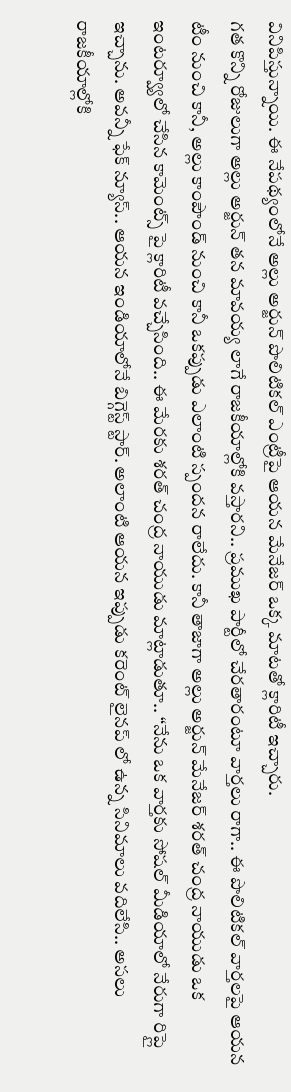వినిపిస్తున్నాయి. ఈ నేపథ్యంలోనే అల్లు అర్జున్ పొలిటికల్ ఎంట్రీపై ఆయన మేనేజర్ ఒక్క మాటతో క్లారిటీ ఇచ్చారు.
గత కొన్ని రోజులుగా అల్లు అర్జున్ తన మావయ్య లాగే రాజకీయాల్లోకి వస్తారని.. ప్రముఖ పార్టీలో చేరతారంటూ వార్తలు రాగా.. ఈ పొలిటికల్ వార్తలపై ఆయన టీం నుంచి కానీ, అల్లు కాంపౌండ్ నుంచి కానీ ఒకప్పుడు ఎలాంటి స్పందన రాలేదు. కానీ తాజాగా అల్లు అర్జున్ మేనేజర్ శరత్ చంద్ర నాయుడు ఒక ఇంటర్వ్యూలో చేసిన కామెంట్స్ పై క్లారిటీ వచ్చేసింది.. ఈ మేరకు శరత్ చంద్ర నాయుడు మాట్లాడుతూ.. “నేను ఒక వార్తకు సోషల్ మీడియాలో నేరుగా రిప్లై ఇచ్చాను. అవన్నీ ఫేక్ న్యూస్.. ఆయన ఇండియాలోనే బిగ్గెస్ట్ స్టార్. అలాంటి ఆయన ఇప్పుడు కరెంట్ లైనప్ లో ఉన్న సినిమాలు వదిలేసి.. అసలు రాజకీయాల్లోకి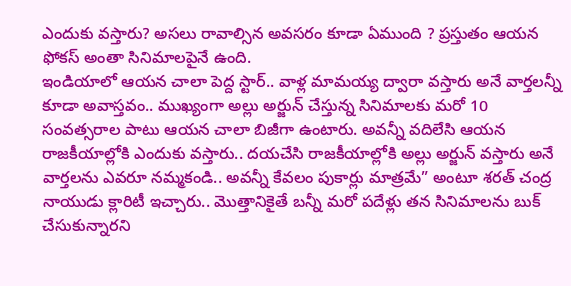ఎందుకు వస్తారు? అసలు రావాల్సిన అవసరం కూడా ఏముంది ? ప్రస్తుతం ఆయన ఫోకస్ అంతా సినిమాలపైనే ఉంది.
ఇండియాలో ఆయన చాలా పెద్ద స్టార్.. వాళ్ల మామయ్య ద్వారా వస్తారు అనే వార్తలన్నీ కూడా అవాస్తవం.. ముఖ్యంగా అల్లు అర్జున్ చేస్తున్న సినిమాలకు మరో 10 సంవత్సరాల పాటు ఆయన చాలా బిజీగా ఉంటారు. అవన్నీ వదిలేసి ఆయన రాజకీయాల్లోకి ఎందుకు వస్తారు.. దయచేసి రాజకీయాల్లోకి అల్లు అర్జున్ వస్తారు అనే వార్తలను ఎవరూ నమ్మకండి.. అవన్నీ కేవలం పుకార్లు మాత్రమే” అంటూ శరత్ చంద్ర నాయుడు క్లారిటీ ఇచ్చారు.. మొత్తానికైతే బన్నీ మరో పదేళ్లు తన సినిమాలను బుక్ చేసుకున్నారని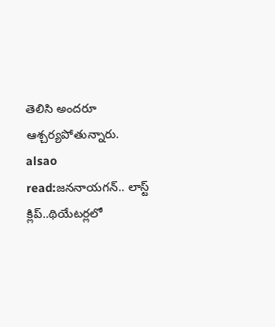తెలిసి అందరూ ఆశ్చర్యపోతున్నారు.
alsao read:జననాయగన్.. లాస్ట్ క్లిప్..థియేటర్లలో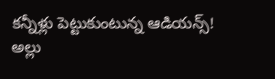కన్నీళ్లు పెట్టుకుంటున్న ఆడియన్స్!
అల్లు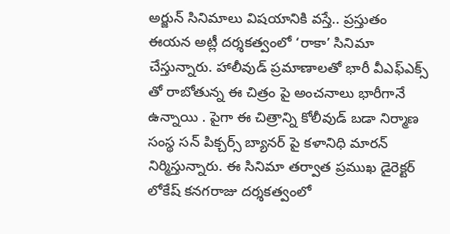అర్జున్ సినిమాలు విషయానికి వస్తే.. ప్రస్తుతం ఈయన అట్లీ దర్శకత్వంలో ‘రాకా’ సినిమా చేస్తున్నారు. హాలీవుడ్ ప్రమాణాలతో భారీ వీఎఫ్ఎక్స్ తో రాబోతున్న ఈ చిత్రం పై అంచనాలు భారీగానే ఉన్నాయి . పైగా ఈ చిత్రాన్ని కోలీవుడ్ బడా నిర్మాణ సంస్థ సన్ పిక్చర్స్ బ్యానర్ పై కళానిధి మారన్ నిర్మిస్తున్నారు. ఈ సినిమా తర్వాత ప్రముఖ డైరెక్టర్ లోకేష్ కనగరాజు దర్శకత్వంలో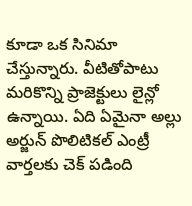కూడా ఒక సినిమా చేస్తున్నారు. వీటితోపాటు మరికొన్ని ప్రాజెక్టులు లైన్లో ఉన్నాయి. ఏది ఏమైనా అల్లు అర్జున్ పొలిటికల్ ఎంట్రీ వార్తలకు చెక్ పడింది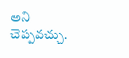అని చెప్పవచ్చు.